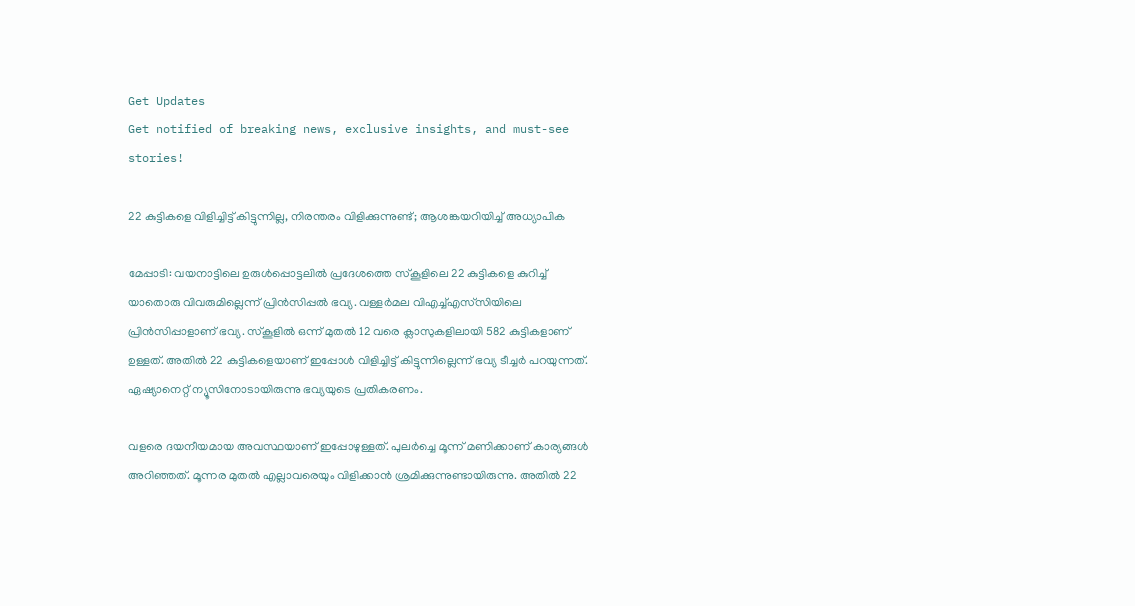Get Updates
Get notified of breaking news, exclusive insights, and must-see stories!

22 കുട്ടികളെ വിളിച്ചിട്ട് കിട്ടുന്നില്ല, നിരന്തരം വിളിക്കുന്നുണ്ട്; ആശങ്കയറിയിച്ച് അധ്യാപിക

മേപ്പാടി: വയനാട്ടിലെ ഉരുള്‍പ്പൊട്ടലില്‍ പ്രദേശത്തെ സ്‌കൂളിലെ 22 കുട്ടികളെ കുറിച്ച് യാതൊരു വിവരുമില്ലെന്ന് പ്രിന്‍സിപ്പല്‍ ഭവ്യ. വള്ളര്‍മല വിഎച്ച്എസ്‌സിയിലെ പ്രിന്‍സിപ്പാളാണ് ഭവ്യ. സ്‌കൂളില്‍ ഒന്ന് മുതല്‍ 12 വരെ ക്ലാസുകളിലായി 582 കുട്ടികളാണ് ഉള്ളത്. അതില്‍ 22 കുട്ടികളെയാണ് ഇപ്പോള്‍ വിളിച്ചിട്ട് കിട്ടുന്നില്ലെന്ന് ഭവ്യ ടീച്ചര്‍ പറയുന്നത്. ഏഷ്യാനെറ്റ് ന്യൂസിനോടായിരുന്നു ഭവ്യയുടെ പ്രതികരണം.

വളരെ ദയനീയമായ അവസ്ഥയാണ് ഇപ്പോഴുള്ളത്. പുലര്‍ച്ചെ മൂന്ന് മണിക്കാണ് കാര്യങ്ങള്‍ അറിഞ്ഞത്. മൂന്നര മുതല്‍ എല്ലാവരെയും വിളിക്കാന്‍ ശ്രമിക്കുന്നുണ്ടായിരുന്നു. അതില്‍ 22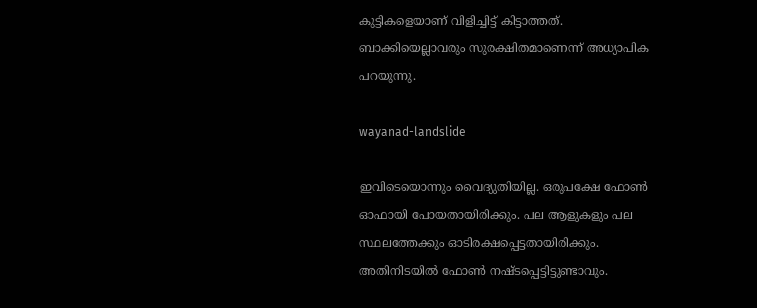കുട്ടികളെയാണ് വിളിച്ചിട്ട് കിട്ടാത്തത്. ബാക്കിയെല്ലാവരും സുരക്ഷിതമാണെന്ന് അധ്യാപിക പറയുന്നു.

wayanad-landslide

ഇവിടെയൊന്നും വൈദ്യുതിയില്ല. ഒരുപക്ഷേ ഫോണ്‍ ഓഫായി പോയതായിരിക്കും. പല ആളുകളും പല സ്ഥലത്തേക്കും ഓടിരക്ഷപ്പെട്ടതായിരിക്കും. അതിനിടയില്‍ ഫോണ്‍ നഷ്ടപ്പെട്ടിട്ടുണ്ടാവും.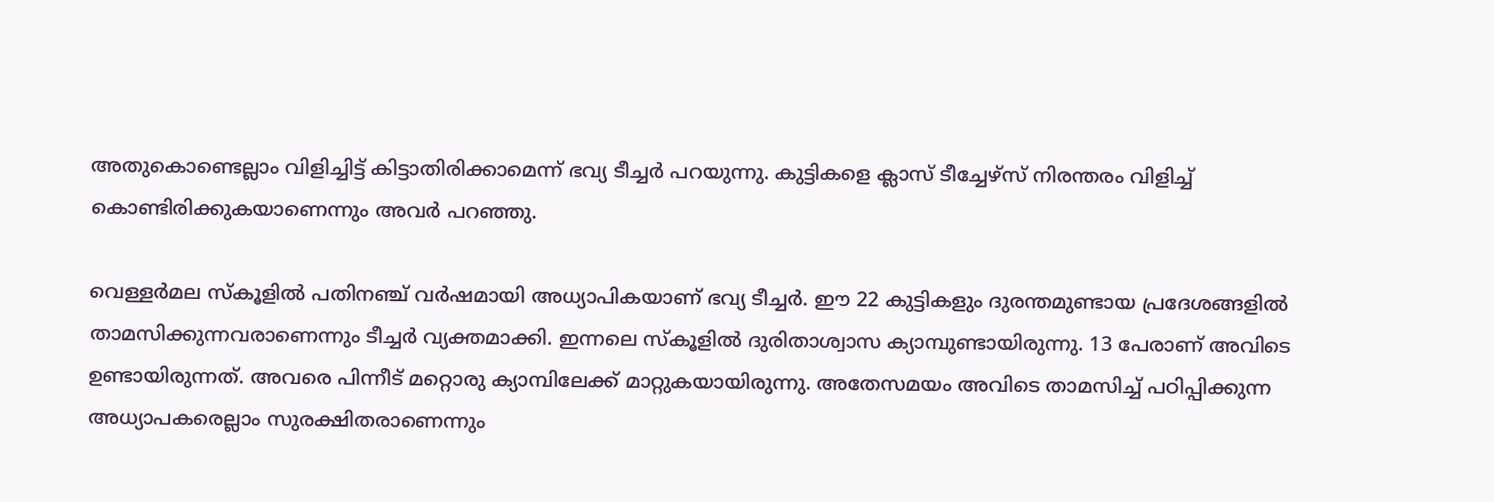അതുകൊണ്ടെല്ലാം വിളിച്ചിട്ട് കിട്ടാതിരിക്കാമെന്ന് ഭവ്യ ടീച്ചര്‍ പറയുന്നു. കുട്ടികളെ ക്ലാസ് ടീച്ചേഴ്‌സ് നിരന്തരം വിളിച്ച് കൊണ്ടിരിക്കുകയാണെന്നും അവര്‍ പറഞ്ഞു.

വെള്ളര്‍മല സ്‌കൂളില്‍ പതിനഞ്ച് വര്‍ഷമായി അധ്യാപികയാണ് ഭവ്യ ടീച്ചര്‍. ഈ 22 കുട്ടികളും ദുരന്തമുണ്ടായ പ്രദേശങ്ങളില്‍ താമസിക്കുന്നവരാണെന്നും ടീച്ചര്‍ വ്യക്തമാക്കി. ഇന്നലെ സ്‌കൂളില്‍ ദുരിതാശ്വാസ ക്യാമ്പുണ്ടായിരുന്നു. 13 പേരാണ് അവിടെ ഉണ്ടായിരുന്നത്. അവരെ പിന്നീട് മറ്റൊരു ക്യാമ്പിലേക്ക് മാറ്റുകയായിരുന്നു. അതേസമയം അവിടെ താമസിച്ച് പഠിപ്പിക്കുന്ന അധ്യാപകരെല്ലാം സുരക്ഷിതരാണെന്നും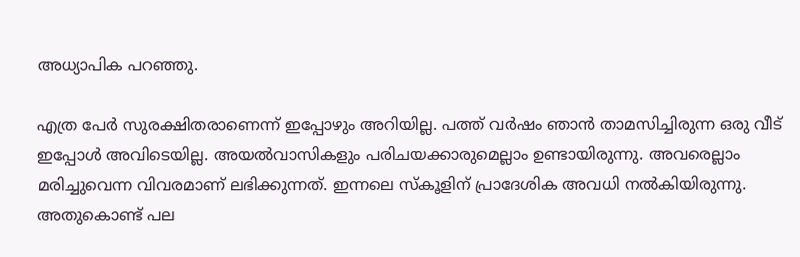അധ്യാപിക പറഞ്ഞു.

എത്ര പേര്‍ സുരക്ഷിതരാണെന്ന് ഇപ്പോഴും അറിയില്ല. പത്ത് വര്‍ഷം ഞാന്‍ താമസിച്ചിരുന്ന ഒരു വീട് ഇപ്പോള്‍ അവിടെയില്ല. അയല്‍വാസികളും പരിചയക്കാരുമെല്ലാം ഉണ്ടായിരുന്നു. അവരെല്ലാം മരിച്ചുവെന്ന വിവരമാണ് ലഭിക്കുന്നത്. ഇന്നലെ സ്‌കൂളിന് പ്രാദേശിക അവധി നല്‍കിയിരുന്നു. അതുകൊണ്ട് പല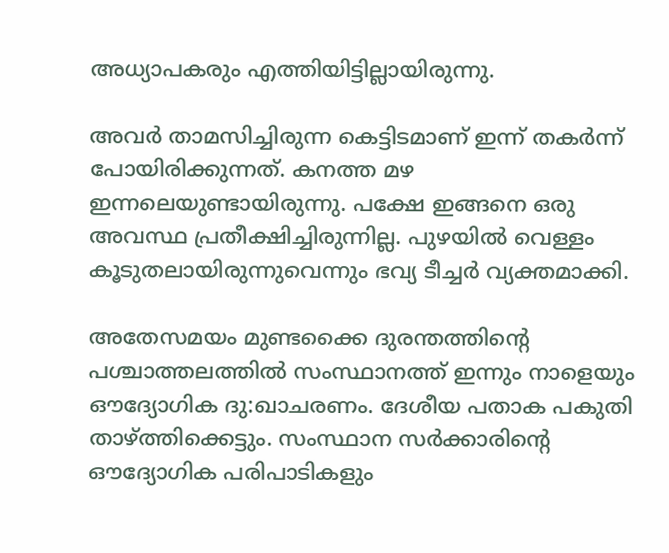അധ്യാപകരും എത്തിയിട്ടില്ലായിരുന്നു.

അവര്‍ താമസിച്ചിരുന്ന കെട്ടിടമാണ് ഇന്ന് തകര്‍ന്ന് പോയിരിക്കുന്നത്. കനത്ത മഴ ഇന്നലെയുണ്ടായിരുന്നു. പക്ഷേ ഇങ്ങനെ ഒരു അവസ്ഥ പ്രതീക്ഷിച്ചിരുന്നില്ല. പുഴയില്‍ വെള്ളം കൂടുതലായിരുന്നുവെന്നും ഭവ്യ ടീച്ചര്‍ വ്യക്തമാക്കി.

അതേസമയം മുണ്ടക്കൈ ദുരന്തത്തിന്റെ പശ്ചാത്തലത്തില്‍ സംസ്ഥാനത്ത് ഇന്നും നാളെയും ഔദ്യോഗിക ദു:ഖാചരണം. ദേശീയ പതാക പകുതി താഴ്ത്തിക്കെട്ടും. സംസ്ഥാന സര്‍ക്കാരിന്റെ ഔദ്യോഗിക പരിപാടികളും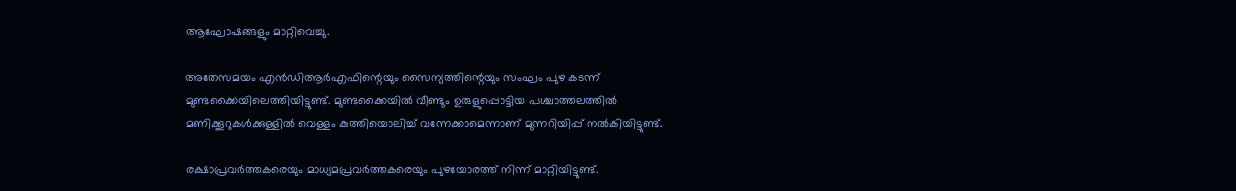ആഘോഷങ്ങളും മാറ്റിവെച്ചു.

അതേസമയം എന്‍ഡിആര്‍എഫിന്റെയും സൈന്യത്തിന്റെയും സംഘം പുഴ കടന്ന് മുണ്ടക്കൈയിലെത്തിയിട്ടുണ്ട്. മുണ്ടക്കൈയില്‍ വീണ്ടും ഉരുളുപ്പൊട്ടിയ പശ്ചാത്തലത്തില്‍ മണിക്കൂറുകള്‍ക്കുള്ളില്‍ വെള്ളം കുത്തിയൊലിച്ച് വന്നേക്കാമെന്നാണ് മുന്നറിയിപ്പ് നല്‍കിയിട്ടുണ്ട്.

രക്ഷാപ്രവര്‍ത്തകരെയും മാധ്യമപ്രവര്‍ത്തകരെയും പുഴയോരത്ത് നിന്ന് മാറ്റിയിട്ടുണ്ട്.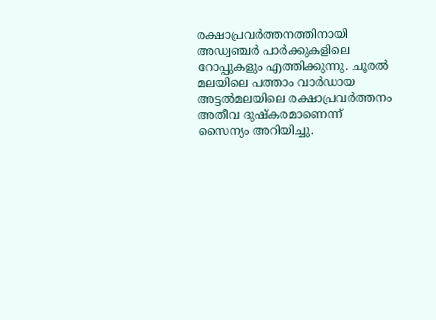രക്ഷാപ്രവര്‍ത്തനത്തിനായി അഡ്വഞ്ചര്‍ പാര്‍ക്കുകളിലെ റോപ്പുകളും എത്തിക്കുന്നു. ചൂരല്‍ മലയിലെ പത്താം വാര്‍ഡായ അട്ടല്‍മലയിലെ രക്ഷാപ്രവര്‍ത്തനം അതീവ ദുഷ്‌കരമാണെന്ന് സൈന്യം അറിയിച്ചു.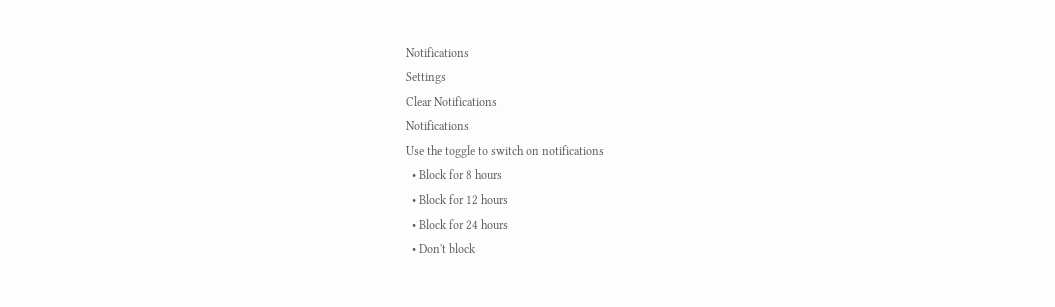Notifications
Settings
Clear Notifications
Notifications
Use the toggle to switch on notifications
  • Block for 8 hours
  • Block for 12 hours
  • Block for 24 hours
  • Don't block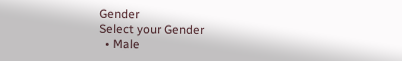Gender
Select your Gender
  • Male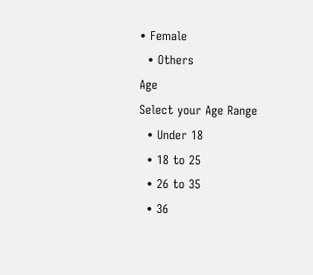• Female
  • Others
Age
Select your Age Range
  • Under 18
  • 18 to 25
  • 26 to 35
  • 36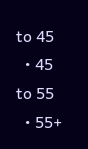to 45
  • 45 to 55
  • 55+